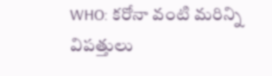WHO: కరోనా వంటి మరిన్ని విపత్తులు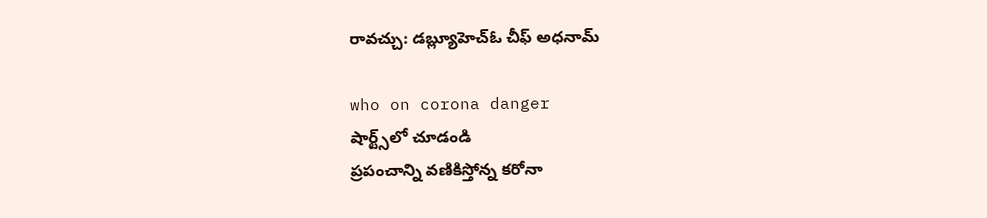రావచ్చు: డబ్ల్యూహెచ్‌ఓ చీఫ్ అధనామ్

who on corona danger
షార్ట్స్‌లో చూడండి
ప్రపంచాన్ని వణికిస్తోన్న కరోనా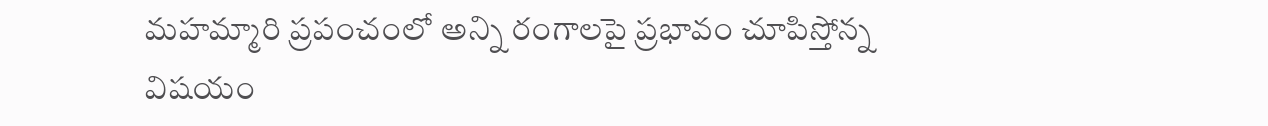మహమ్మారి ప్రపంచంలో అన్ని రంగాలపై ప్రభావం చూపిస్తోన్న విషయం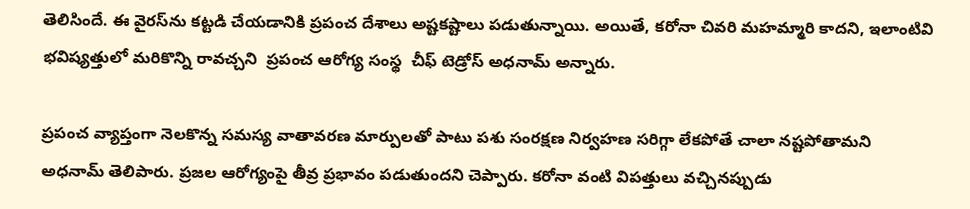తెలిసిందే. ఈ వైరస్‌ను కట్టడి చేయడానికి ప్రపంచ దేశాలు అష్టకష్టాలు పడుతున్నాయి. అయితే, కరోనా చివరి మహమ్మారి కాదని, ఇలాంటివి భవిష్యత్తులో మరికొన్ని రావచ్చని  ప్రపంచ ఆరోగ్య సంస్థ  చీఫ్‌ టెడ్రోస్‌ అధనామ్‌ అన్నారు.

ప్రపంచ వ్యాప్తంగా నెలకొన్న సమస్య వాతావరణ మార్పులతో పాటు పశు సంరక్షణ నిర్వహణ సరిగ్గా లేకపోతే చాలా నష్టపోతామని అధనామ్ తెలిపారు. ప్రజల ఆరోగ్యంపై తీవ్ర ప్రభావం పడుతుందని చెప్పారు. కరోనా వంటి విపత్తులు వచ్చినప్పుడు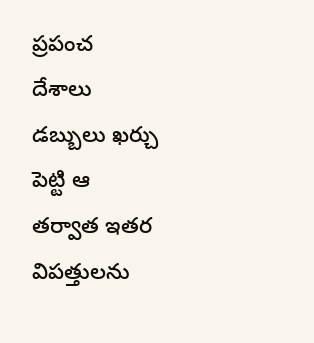ప్రపంచ దేశాలు డబ్బులు ఖర్చు పెట్టి ఆ తర్వాత ఇతర విపత్తులను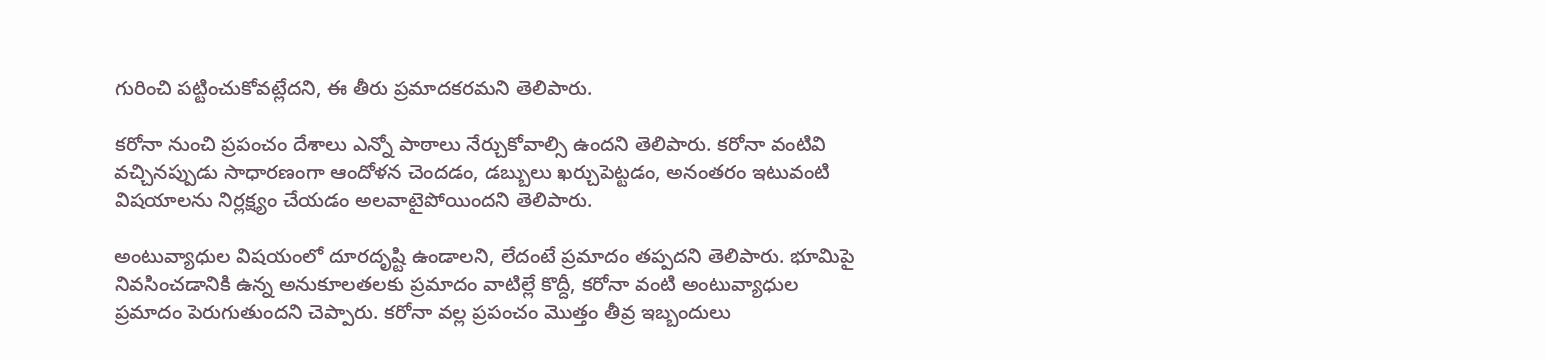గురించి పట్టించుకోవట్లేదని, ఈ తీరు ప్రమాదకరమని తెలిపారు.

కరోనా నుంచి ప్రపంచం దేశాలు ఎన్నో పాఠాలు నేర్చుకోవాల్సి ఉందని తెలిపారు. కరోనా వంటివి వచ్చినప్పుడు సాధారణంగా ఆందోళన చెందడం, డబ్బులు ఖర్చుపెట్టడం, అనంతరం ఇటువంటి విషయాలను నిర్లక్ష్యం చేయడం అలవాటైపోయిందని తెలిపారు.

అంటువ్యాధుల విషయంలో దూరదృష్టి ఉండాలని, లేదంటే ప్రమాదం తప్పదని తెలిపారు. భూమిపై నివసించడానికి ఉన్న అనుకూలతలకు ప్రమాదం వాటిల్లే కొద్దీ, కరోనా వంటి అంటువ్యాధుల ప్రమాదం పెరుగుతుందని చెప్పారు. కరోనా వల్ల ప్రపంచం మొత్తం తీవ్ర ఇబ్బందులు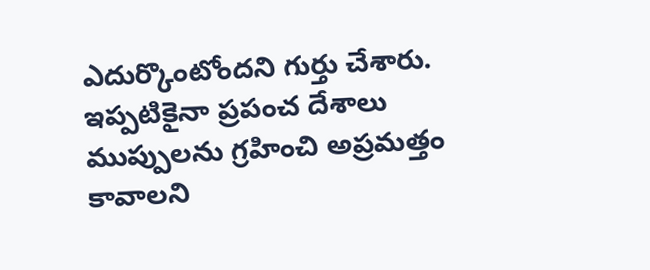ఎదుర్కొంటోందని గుర్తు చేశారు. ఇప్పటికైనా ప్రపంచ దేశాలు ముప్పులను గ్రహించి అప్రమత్తం కావాలని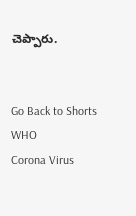చెప్పారు.


Go Back to Shorts
WHO
Corona Virus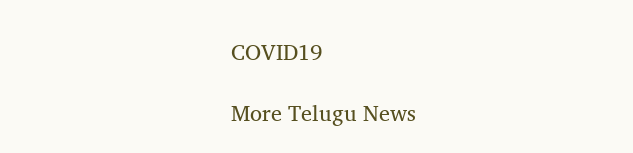COVID19

More Telugu News